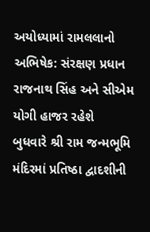અયોધ્યામાં રામલલાનો અભિષેક: સંરક્ષણ પ્રધાન રાજનાથ સિંહ અને સીએમ યોગી હાજર રહેશે
બુધવારે શ્રી રામ જન્મભૂમિ મંદિરમાં પ્રતિષ્ઠા દ્વાદશીની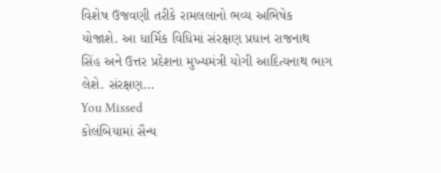વિશેષ ઉજવણી તરીકે રામલલાનો ભવ્ય અભિષેક યોજાશે. આ ધાર્મિક વિધિમાં સંરક્ષણ પ્રધાન રાજનાથ સિંહ અને ઉત્તર પ્રદેશના મુખ્યમંત્રી યોગી આદિત્યનાથ ભાગ લેશે. સંરક્ષણ…
You Missed
કોલંબિયામાં સૈન્ય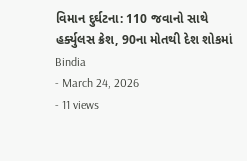વિમાન દુર્ઘટના: 110 જવાનો સાથે હર્ક્યુલસ ક્રેશ, 90ના મોતથી દેશ શોકમાં
Bindia
- March 24, 2026
- 11 views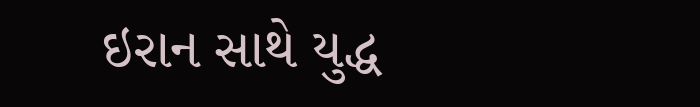ઇરાન સાથે યુદ્ધ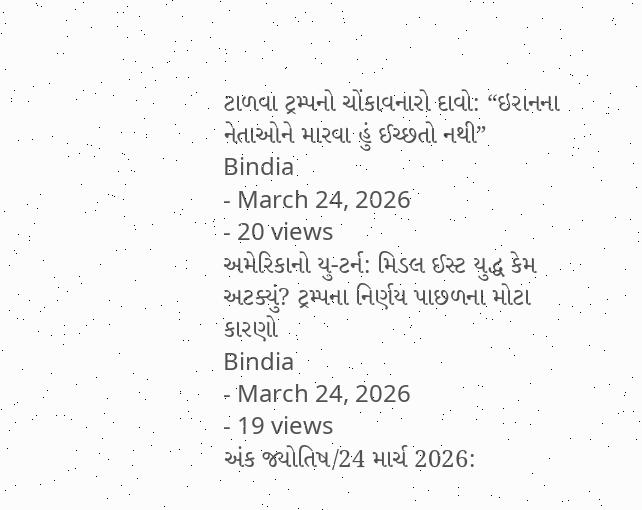ટાળવા ટ્રમ્પનો ચોંકાવનારો દાવો: “ઇરાનના નેતાઓને મારવા હું ઈચ્છતો નથી”
Bindia
- March 24, 2026
- 20 views
અમેરિકાનો યુ-ટર્ન: મિડલ ઈસ્ટ યુદ્ધ કેમ અટક્યું? ટ્રમ્પના નિર્ણય પાછળના મોટા કારણો
Bindia
- March 24, 2026
- 19 views
અંક જ્યોતિષ/24 માર્ચ 2026: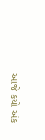આજે કયો અંક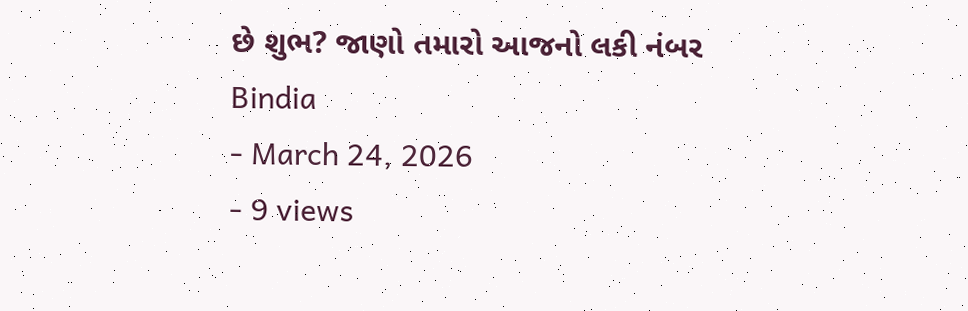છે શુભ? જાણો તમારો આજનો લકી નંબર
Bindia
- March 24, 2026
- 9 views